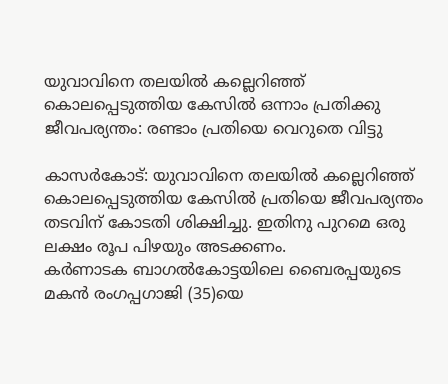യുവാവിനെ തലയില്‍ കല്ലെറിഞ്ഞ് കൊലപ്പെടുത്തിയ കേസില്‍ ഒന്നാം പ്രതിക്കു ജീവപര്യന്തം: രണ്ടാം പ്രതിയെ വെറുതെ വിട്ടു

കാസര്‍കോട്: യുവാവിനെ തലയില്‍ കല്ലെറിഞ്ഞ് കൊലപ്പെടുത്തിയ കേസില്‍ പ്രതിയെ ജീവപര്യന്തം തടവിന് കോടതി ശിക്ഷിച്ചു. ഇതിനു പുറമെ ഒരു ലക്ഷം രൂപ പിഴയും അടക്കണം.
കര്‍ണാടക ബാഗല്‍കോട്ടയിലെ ബൈരപ്പയുടെ മകന്‍ രംഗപ്പഗാജി (35)യെ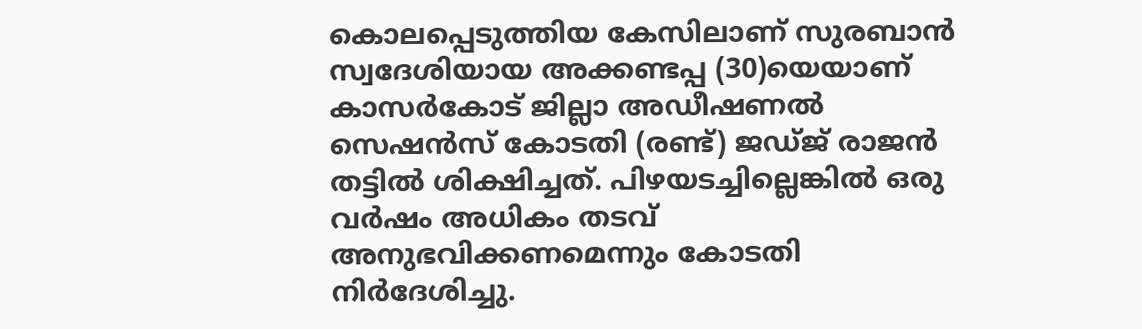കൊലപ്പെടുത്തിയ കേസിലാണ് സുരബാന്‍ സ്വദേശിയായ അക്കണ്ടപ്പ (30)യെയാണ് കാസര്‍കോട് ജില്ലാ അഡീഷണല്‍ സെഷന്‍സ് കോടതി (രണ്ട്) ജഡ്ജ് രാജന്‍ തട്ടില്‍ ശിക്ഷിച്ചത്. പിഴയടച്ചില്ലെങ്കില്‍ ഒരു വര്‍ഷം അധികം തടവ് അനുഭവിക്കണമെന്നും കോടതി നിര്‍ദേശിച്ചു.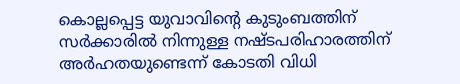കൊല്ലപ്പെട്ട യുവാവിന്റെ കുടുംബത്തിന് സര്‍ക്കാരില്‍ നിന്നുള്ള നഷ്ടപരിഹാരത്തിന് അര്‍ഹതയുണ്ടെന്ന് കോടതി വിധി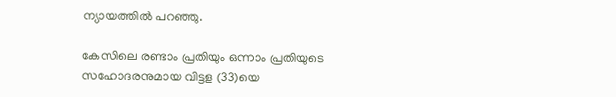ന്യായത്തില്‍ പറഞ്ഞു.

കേസിലെ രണ്ടാം പ്രതിയും ഒന്നാം പ്രതിയുടെ സഹോദരനുമായ വിട്ടള (33)യെ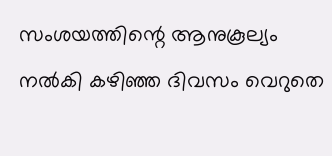സംശയത്തിന്റെ ആനുകൂല്യം നല്‍കി കഴിഞ്ഞ ദിവസം വെറുതെ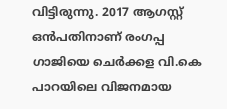വിട്ടിരുന്നു. 2017 ആഗസ്റ്റ് ഒന്‍പതിനാണ് രംഗപ്പ ഗാജിയെ ചെര്‍ക്കള വി.കെ പാറയിലെ വിജനമായ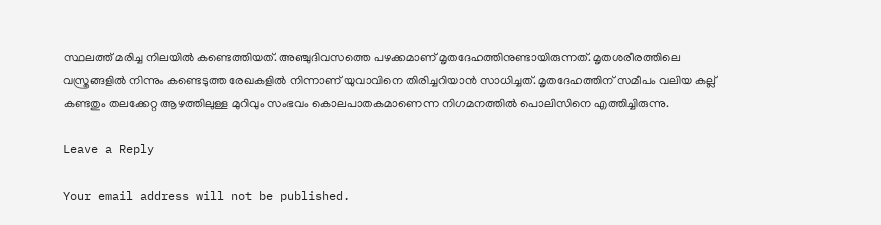സ്ഥലത്ത് മരിച്ച നിലയില്‍ കണ്ടെത്തിയത്. അഞ്ചുദിവസത്തെ പഴക്കമാണ് മൃതദേഹത്തിനുണ്ടായിരുന്നത്. മൃതശരീരത്തിലെ വസ്ത്രങ്ങളില്‍ നിന്നും കണ്ടെടുത്ത രേഖകളില്‍ നിന്നാണ് യുവാവിനെ തിരിച്ചറിയാന്‍ സാധിച്ചത്. മൃതദേഹത്തിന് സമീപം വലിയ കല്ല് കണ്ടതും തലക്കേറ്റ ആഴത്തിലുള്ള മുറിവും സംഭവം കൊലപാതകമാണെന്ന നിഗമനത്തില്‍ പൊലിസിനെ എത്തിച്ചിരുന്നു.

Leave a Reply

Your email address will not be published.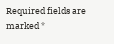Required fields are marked *